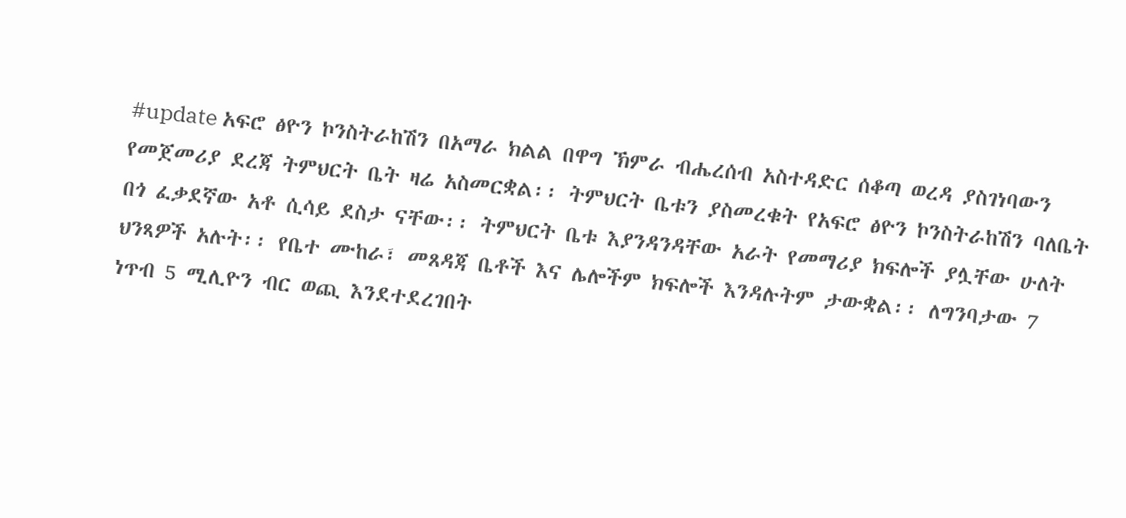#update አፍሮ ፅዮን ኮንስትራከሽን በአማራ ክልል በዋግ ኽምራ ብሔረሰብ አስተዳድር ሰቆጣ ወረዳ ያስገነባውን የመጀመሪያ ደረጃ ትምህርት ቤት ዛሬ አስመርቋል፡፡ ትምህርት ቤቱን ያስመረቁት የአፍሮ ፅዮን ኮንስትራከሽን ባለቤት በጎ ፈቃደኛው አቶ ሲሳይ ደስታ ናቸው፡፡ ትምህርት ቤቱ እያንዳንዳቸው አራት የመማሪያ ክፍሎች ያሏቸው ሁለት ህንጻዎች አሉት፡፡ የቤተ ሙከራ፣ መጸዳጃ ቤቶች እና ሌሎችም ክፍሎች እንዳሉትም ታውቋል፡፡ ለግንባታው 7 ነጥብ 5 ሚሊዮን ብር ወጪ እንደተደረገበት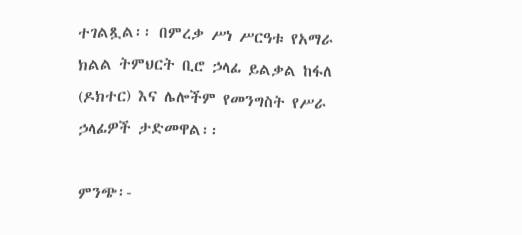ተገልጿል፡፡ በምረቃ ሥነ ሥርዓቱ የአማራ ክልል ትምህርት ቢሮ ኃላፊ ይልቃል ከፋለ (ዶክተር) እና ሌሎችም የመንግስት የሥራ ኃላፊዎች ታድመዋል፡፡

ምንጭ፡-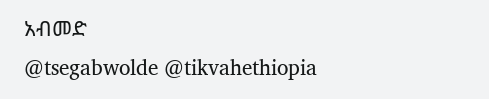አብመድ
@tsegabwolde @tikvahethiopia